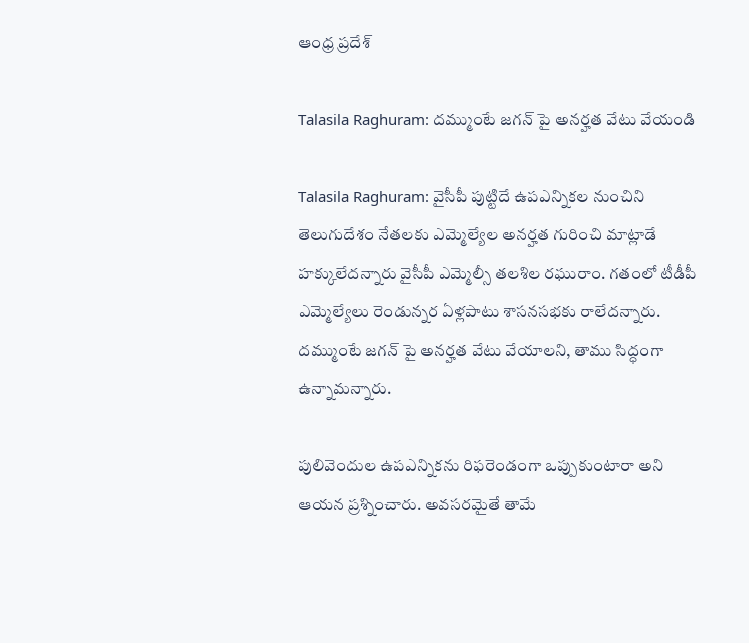ఆంధ్ర ప్రదేశ్

Talasila Raghuram: దమ్ముంటే జగన్ పై అనర్హత వేటు వేయండి

Talasila Raghuram: వైసీపీ పుట్టిదే ఉపఎన్నికల నుంచిని తెలుగుదేశం నేతలకు ఎమ్మెల్యేల అనర్హత గురించి మాట్లాడే హక్కులేదన్నారు వైసీపీ ఎమ్మెల్సీ తలశిల రఘురాం. గతంలో టీడీపీ ఎమ్మెల్యేలు రెండున్నర ఏళ్లపాటు శాసనసభకు రాలేదన్నారు. దమ్ముంటే జగన్ పై అనర్హత వేటు వేయాలని, తాము సిద్ధంగా ఉన్నామన్నారు.

పులివెందుల ఉపఎన్నికను రిఫరెండంగా ఒప్పుకుంటారా అని ఆయన ప్రశ్నించారు. అవసరమైతే తామే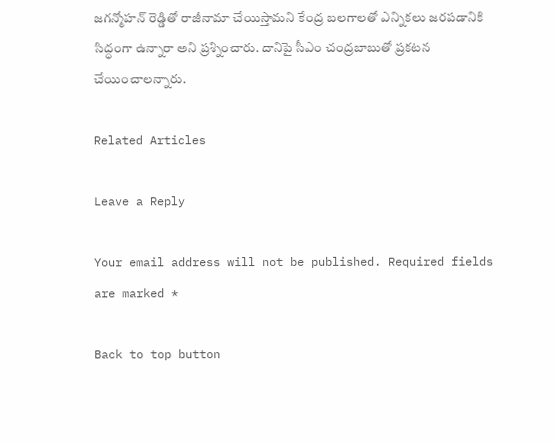జగన్మోహన్ రెడ్డితో రాజీనామా చేయిస్తామని కేంద్ర బలగాలతో ఎన్నికలు జరపడానికి సిద్ధంగా ఉన్నారా అని ప్రశ్నించారు. దానిపై సీఎం చంద్రబాబుతో ప్రకటన చేయించాలన్నారు.

Related Articles

Leave a Reply

Your email address will not be published. Required fields are marked *

Back to top button